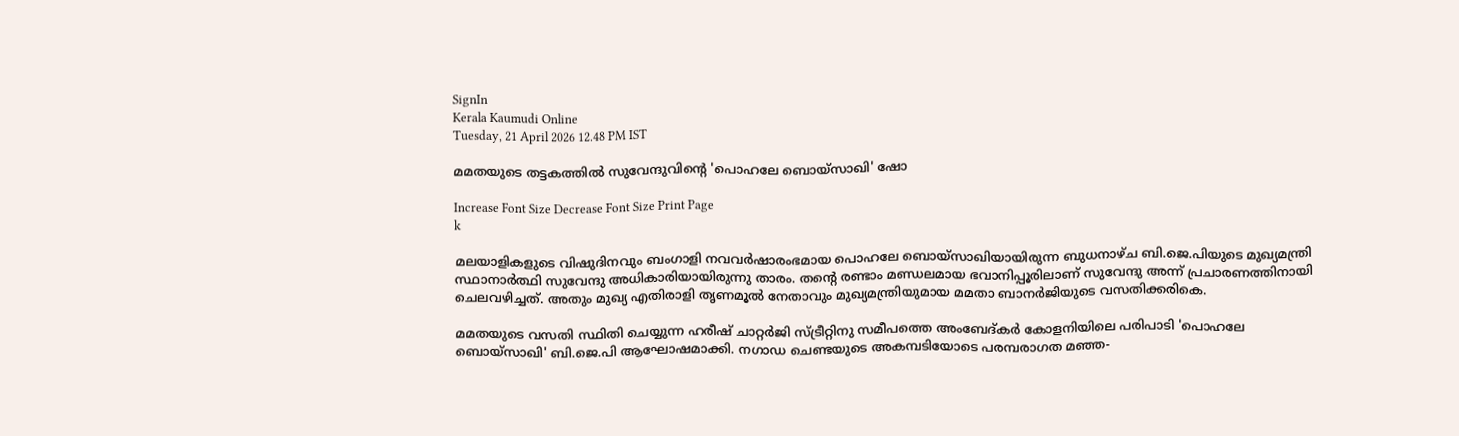SignIn
Kerala Kaumudi Online
Tuesday, 21 April 2026 12.48 PM IST

മമതയുടെ തട്ടകത്തിൽ സുവേന്ദുവിന്റെ 'പൊഹലേ ബൊയ്സാഖി' ഷോ

Increase Font Size Decrease Font Size Print Page
k

മലയാളികളുടെ വിഷുദിനവും ബംഗാളി നവവർഷാരംഭമായ പൊഹലേ ബൊയ്സാഖിയായിരുന്ന ബുധനാഴ്ച ബി.ജെ.പിയുടെ മുഖ്യമന്ത്രി സ്ഥാനാർത്ഥി സുവേന്ദു അധികാരിയായിരുന്നു താരം. തന്റെ രണ്ടാം മണ്ഡലമായ ഭവാനിപ്പൂരിലാണ് സുവേന്ദു അന്ന് പ്രചാരണത്തിനായി ചെലവഴിച്ചത്. അതും മുഖ്യ എതിരാളി തൃണമൂൽ നേതാവും മുഖ്യമന്ത്രിയുമായ മമതാ ബാനർജിയുടെ വസതിക്കരികെ.

മമതയുടെ വസതി സ്ഥിതി ചെയ്യുന്ന ഹരീഷ് ചാറ്റർജി സ്‌ട്രീറ്റിനു സമീപത്തെ അംബേദ്‌കർ കോളനിയിലെ പരിപാടി 'പൊഹലേ ബൊയ്സാഖി' ബി.ജെ.പി ആഘോഷമാക്കി. നഗാഡ ചെണ്ടയുടെ അകമ്പടിയോടെ പരമ്പരാഗത മഞ്ഞ-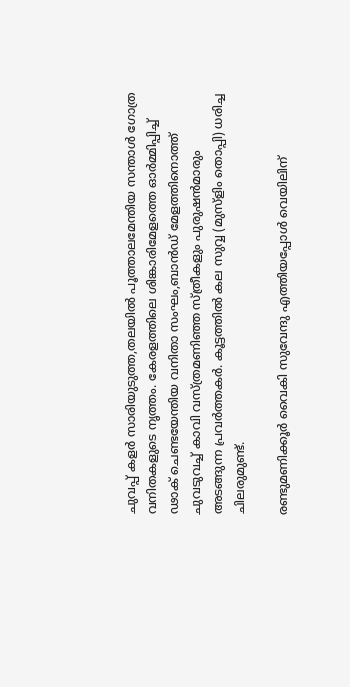ചുവപ്പ് കളർ സാരിയുടുത്ത,തലയിൽ പൂത്താലമേന്തിയ സന്താൾ ഗോത്ര വനിതകളുടെ നൃത്തം. കേരളത്തിലെ ശിങ്കാരിമേളത്തെ ഓർമ്മിപ്പിച്ച് ഢാക് ചെണ്ടയേന്തിയ വനിതാ സംഘം,ബാൻഡ് മേളത്തിനൊത്ത് ചുവടുവച്ച് കാവി വസ്‌ത്രമണിഞ്ഞ സ്‌ത്രീകളും പുരുഷൻമാരും അടങ്ങുന്ന പ്രവർത്തകർ. കൂട്ടത്തിൽ കല സുവ്വ (മുസ്ളിം തൊപ്പി) ധരിച്ച ചിലരുമുണ്ട്.

രണ്ടുമണിക്കൂർ വൈകി സുവേന്ദു എത്തിയപ്പോൾ വെയിലിന്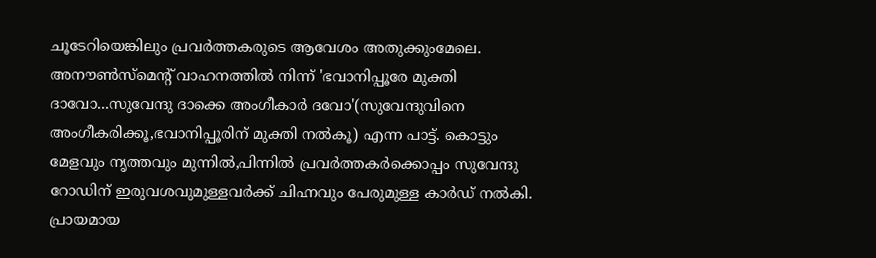ചൂടേറിയെങ്കിലും പ്രവർത്തകരുടെ ആവേശം അതുക്കുംമേലെ. അനൗൺസ്‌മെന്റ് വാഹനത്തിൽ നിന്ന് 'ഭവാനിപ്പൂരേ മുക്തി ദാവോ...സുവേന്ദു ദാക്കെ അംഗീകാർ ദവോ'(സുവേന്ദുവിനെ അംഗീകരിക്കൂ,ഭവാനിപ്പൂരിന് മുക്തി നൽകൂ) എന്ന പാട്ട്. കൊട്ടും മേളവും നൃത്തവും മുന്നിൽ,പിന്നിൽ പ്രവർത്തകർക്കൊപ്പം സുവേന്ദു റോഡിന് ഇരുവശവുമുള്ളവർക്ക് ചിഹ്നവും പേരുമുള്ള കാർഡ് നൽകി. പ്രായമായ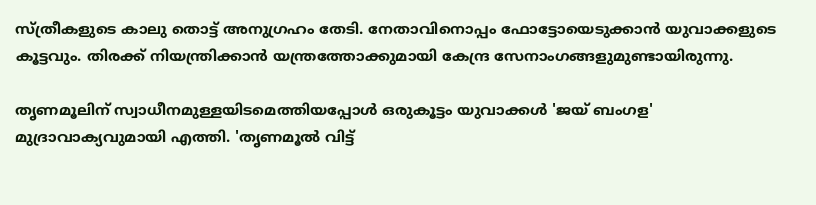സ്‌ത്രീകളുടെ കാലു തൊട്ട് അനുഗ്രഹം തേടി. നേതാവിനൊപ്പം ഫോട്ടോയെടുക്കാൻ യുവാക്കളുടെ കൂട്ടവും. തിരക്ക് നിയന്ത്രിക്കാൻ യന്ത്രത്തോക്കുമായി കേന്ദ്ര സേനാംഗങ്ങളുമുണ്ടായിരുന്നു.

തൃണമൂലിന് സ്വാധീനമുള്ളയിടമെത്തിയപ്പോൾ ഒരുകൂട്ടം യുവാക്കൾ 'ജയ് ബംഗള' മുദ്രാവാക്യവുമായി എത്തി. 'തൃണമൂൽ വിട്ട്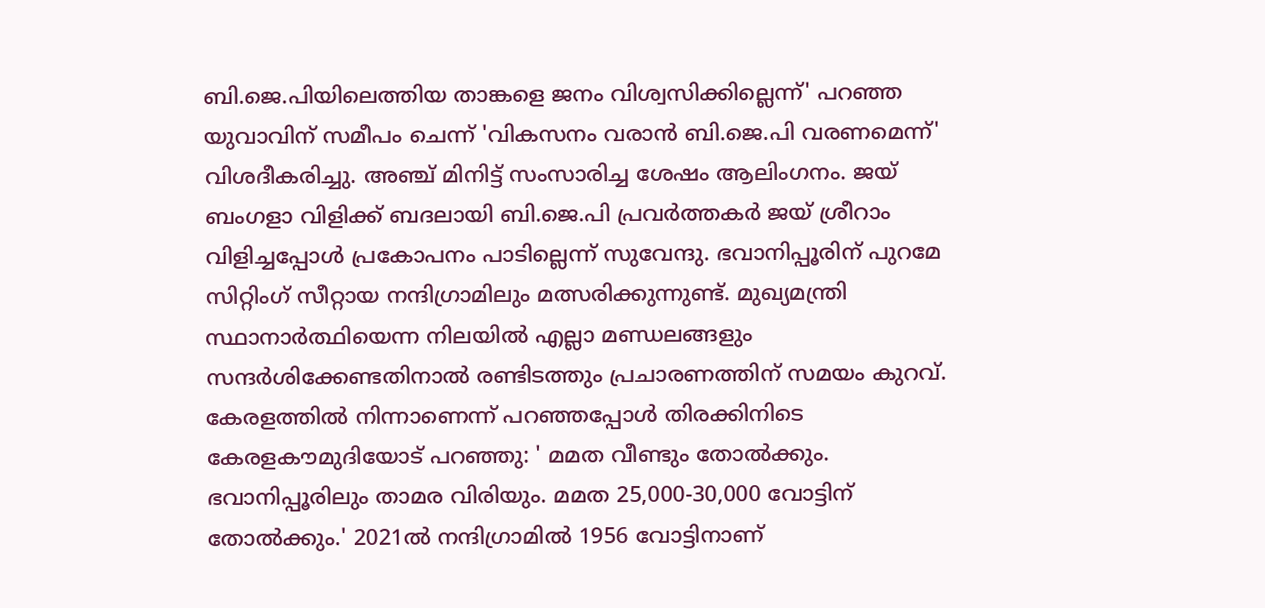ബി.ജെ.പിയിലെത്തിയ താങ്കളെ ജനം വിശ്വസിക്കില്ലെന്ന്' പറഞ്ഞ യുവാവിന് സമീപം ചെന്ന് 'വികസനം വരാൻ ബി.ജെ.പി വരണമെന്ന്' വിശദീകരിച്ചു. അഞ്ച് മിനിട്ട് സംസാരിച്ച ശേഷം ആലിംഗനം. ജയ് ബംഗളാ വിളിക്ക് ബദലായി ബി.ജെ.പി പ്രവർത്തകർ ജയ് ശ്രീറാം വിളിച്ചപ്പോൾ പ്രകോപനം പാടില്ലെന്ന് സുവേന്ദു. ഭവാനിപ്പൂരിന് പുറമേ സിറ്റിംഗ് സീറ്റായ നന്ദിഗ്രാമിലും മത്സരിക്കുന്നുണ്ട്. മുഖ്യമന്ത്രി സ്ഥാനാർത്ഥിയെന്ന നിലയിൽ എല്ലാ മണ്ഡലങ്ങളും സന്ദർശിക്കേണ്ടതിനാൽ രണ്ടിടത്തും പ്രചാരണത്തിന് സമയം കുറവ്. കേരളത്തിൽ നിന്നാണെന്ന് പറഞ്ഞപ്പോൾ തിരക്കിനിടെ കേരളകൗമുദിയോട് പറഞ്ഞു: ' മമത വീണ്ടും തോൽക്കും. ഭവാനിപ്പൂരിലും താമര വിരിയും. മമത 25,000-30,000 വോട്ടിന് തോൽക്കും.' 2021ൽ നന്ദിഗ്രാമിൽ 1956 വോട്ടിനാണ്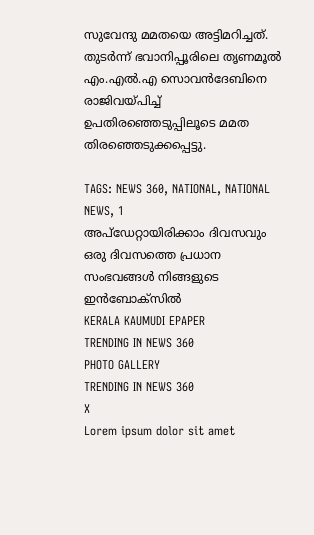സുവേന്ദു മമതയെ അട്ടിമറിച്ചത്. തുടർന്ന് ഭവാനിപ്പൂരിലെ തൃണമൂൽ എം.എൽ.എ സൊവൻദേബിനെ രാജിവയ്‌പിച്ച് ഉപതിരഞ്ഞെടുപ്പിലൂടെ മമത തിരഞ്ഞെടുക്കപ്പെട്ടു.

TAGS: NEWS 360, NATIONAL, NATIONAL NEWS, 1
അപ്ഡേറ്റായിരിക്കാം ദിവസവും
ഒരു ദിവസത്തെ പ്രധാന സംഭവങ്ങൾ നിങ്ങളുടെ ഇൻബോക്സിൽ
KERALA KAUMUDI EPAPER
TRENDING IN NEWS 360
PHOTO GALLERY
TRENDING IN NEWS 360
X
Lorem ipsum dolor sit amet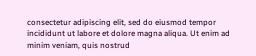consectetur adipiscing elit, sed do eiusmod tempor incididunt ut labore et dolore magna aliqua. Ut enim ad minim veniam, quis nostrud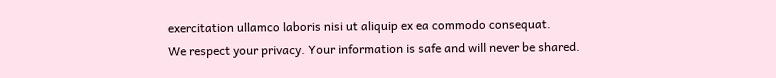exercitation ullamco laboris nisi ut aliquip ex ea commodo consequat.
We respect your privacy. Your information is safe and will never be shared.